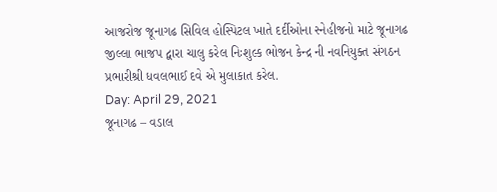આજરોજ જૂનાગઢ સિવિલ હોસ્પિટલ ખાતે દર્દીઓના સ્નેહીજનો માટે જૂનાગઢ જીલ્લા ભાજપ દ્વારા ચાલુ કરેલ નિઃશુલ્ક ભોજન કેન્દ્ર ની નવનિયુક્ત સંગઠન પ્રભારીશ્રી ધવલભાઈ દવે એ મુલાકાત કરેલ.
Day: April 29, 2021
જૂનાગઢ – વડાલ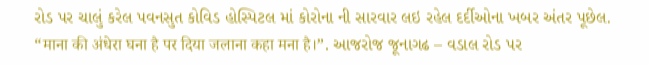રોડ પર ચાલું કરેલ પવનસુત કોવિડ હોસ્પિટલ માં કોરોના ની સારવાર લઇ રહેલ દર્દીઓના ખબર અંતર પૂછેલ.
“माना की अंधेरा घना है पर दिया जलाना कहा मना है।”. આજરોજ જૂનાગઢ – વડાલ રોડ પર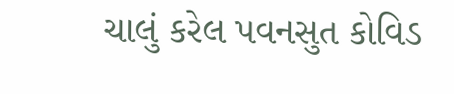ચાલું કરેલ પવનસુત કોવિડ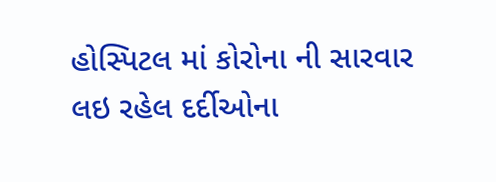હોસ્પિટલ માં કોરોના ની સારવાર લઇ રહેલ દર્દીઓના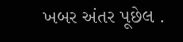ખબર અંતર પૂછેલ .